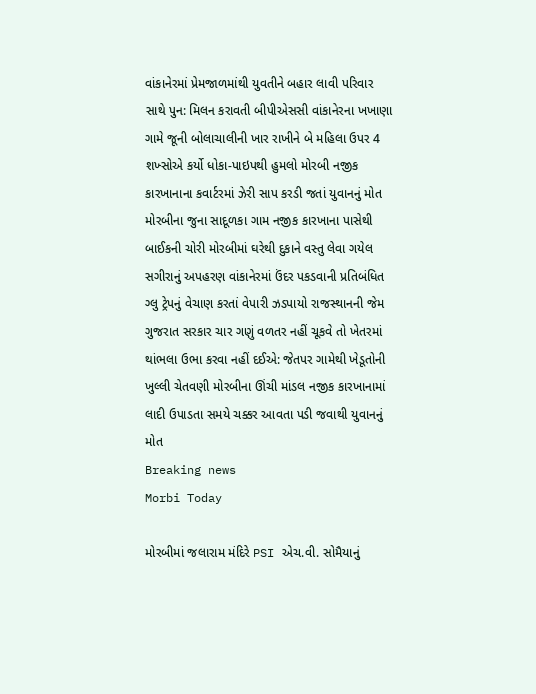વાંકાનેરમાં પ્રેમજાળમાંથી યુવતીને બહાર લાવી પરિવાર સાથે પુન: મિલન કરાવતી બીપીએસસી વાંકાનેરના ખખાણા ગામે જૂની બોલાચાલીની ખાર રાખીને બે મહિલા ઉપર 4 શખ્સોએ કર્યો ધોકા-પાઇપથી હુમલો મોરબી નજીક કારખાનાના કવાર્ટરમાં ઝેરી સાપ કરડી જતાં યુવાનનું મોત મોરબીના જુના સાદૂળકા ગામ નજીક કારખાના પાસેથી બાઈકની ચોરી મોરબીમાં ઘરેથી દુકાને વસ્તુ લેવા ગયેલ સગીરાનું અપહરણ વાંકાનેરમાં ઉંદર પકડવાની પ્રતિબંધિત ગ્લુ ટ્રેપનું વેચાણ કરતાં વેપારી ઝડપાયો રાજસ્થાનની જેમ ગુજરાત સરકાર ચાર ગણું વળતર નહીં ચૂકવે તો ખેતરમાં થાંભલા ઉભા કરવા નહીં દઈએ: જેતપર ગામેથી ખેડૂતોની ખુલ્લી ચેતવણી મોરબીના ઊંચી માંડલ નજીક કારખાનામાં લાદી ઉપાડતા સમયે ચક્કર આવતા પડી જવાથી યુવાનનું મોત
Breaking news
Morbi Today

મોરબીમાં જલારામ મંદિરે PSI એચ.વી. સોમૈયાનું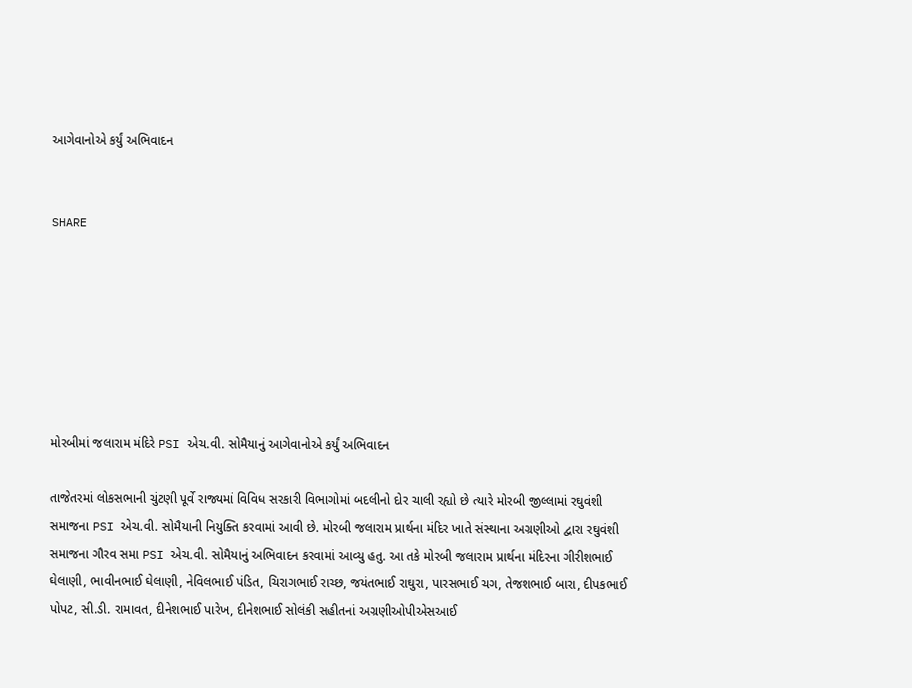આગેવાનોએ કર્યું અભિવાદન


SHARE







મોરબીમાં જલારામ મંદિરે PSI એચ.વી. સોમૈયાનું આગેવાનોએ કર્યું અભિવાદન

તાજેતરમાં લોકસભાની ચુંટણી પૂર્વે રાજ્યમાં વિવિધ સરકારી વિભાગોમાં બદલીનો દોર ચાલી રહ્યો છે ત્યારે મોરબી જીલ્લામાં રઘુવંશી સમાજના PSI એચ.વી. સોમૈયાની નિયુક્તિ કરવામાં આવી છે. મોરબી જલારામ પ્રાર્થના મંદિર ખાતે સંસ્થાના અગ્રણીઓ દ્વારા રઘુવંશી સમાજના ગૌરવ સમા PSI એચ.વી. સોમૈયાનું અભિવાદન કરવામાં આવ્યુ હતુ. આ તકે મોરબી જલારામ પ્રાર્થના મંદિરના ગીરીશભાઈ ઘેલાણી, ભાવીનભાઈ ઘેલાણી, નેવિલભાઈ પંડિત, ચિરાગભાઈ રાચ્છ, જયંતભાઈ રાઘુરા, પારસભાઈ ચગ, તેજશભાઈ બારા, દીપકભાઈ પોપટ, સી.ડી. રામાવત, દીનેશભાઈ પારેખ, દીનેશભાઈ સોલંકી સહીતનાં અગ્રણીઓપીએસઆઈ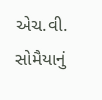એચ.વી. સોમૈયાનું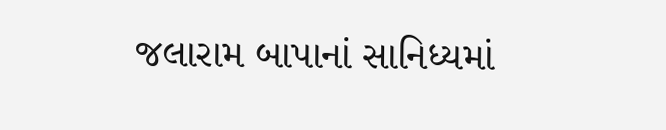જલારામ બાપાનાં સાનિધ્યમાં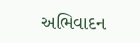અભિવાદન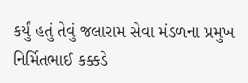કર્યું હતું તેવું જલારામ સેવા મંડળના પ્રમુખ નિર્મિતભાઈ કક્કડે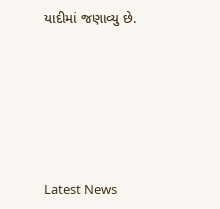યાદીમાં જણાવ્યુ છે.






Latest News